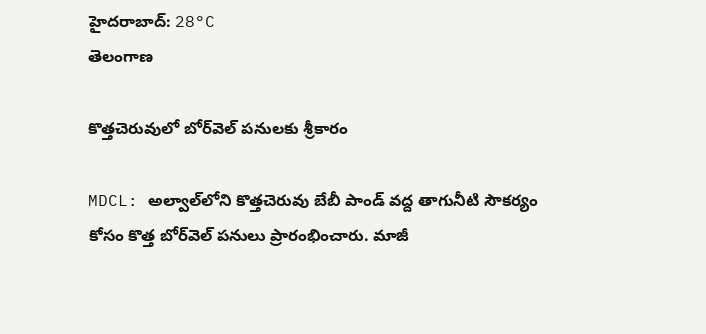హైదరాబాద్: 28°C
తెలంగాణ

కొత్తచెరువులో బోర్‌వెల్ పనులకు శ్రీకారం

MDCL: అల్వాల్‌లోని కొత్తచెరువు బేబీ పాండ్‌ వద్ద తాగునీటి సౌకర్యం కోసం కొత్త బోర్‌వెల్‌ పనులు ప్రారంభించారు. మాజీ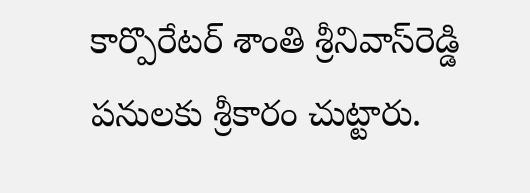కార్పొరేటర్‌ శాంతి శ్రీనివాస్‌రెడ్డి పనులకు శ్రీకారం చుట్టారు.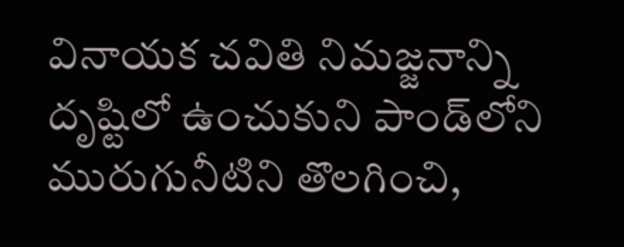వినాయక చవితి నిమజ్జనాన్ని దృష్టిలో ఉంచుకుని పాండ్‌లోని మురుగునీటిని తొలగించి,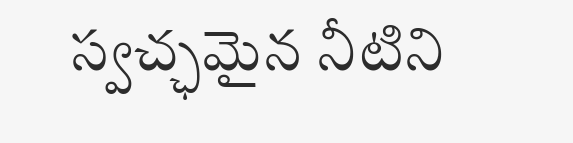స్వచ్ఛమైన నీటిని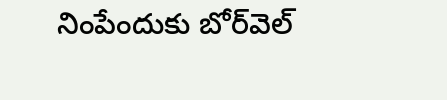నింపేందుకు బోర్‌వెల్‌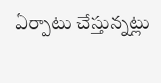ఏర్పాటు చేస్తున్నట్లు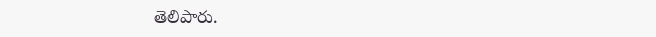తెలిపారు.